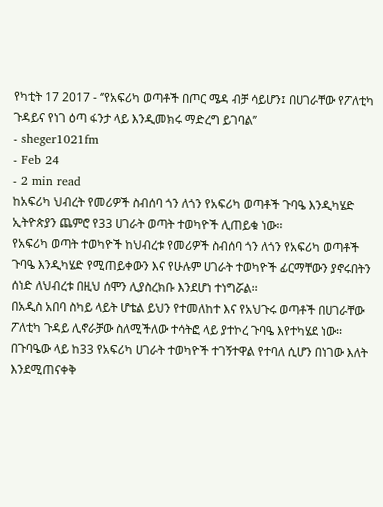የካቲት 17 2017 - ‘’የአፍሪካ ወጣቶች በጦር ሜዳ ብቻ ሳይሆን፤ በሀገራቸው የፖለቲካ ጉዳይና የነገ ዕጣ ፋንታ ላይ እንዲመክሩ ማድረግ ይገባል’’
- sheger1021fm
- Feb 24
- 2 min read
ከአፍሪካ ህብረት የመሪዎች ስብሰባ ጎን ለጎን የአፍሪካ ወጣቶች ጉባዔ እንዲካሄድ ኢትዮጵያን ጨምሮ የ33 ሀገራት ወጣት ተወካዮች ሊጠይቁ ነው፡፡
የአፍሪካ ወጣት ተወካዮች ከህብረቱ የመሪዎች ስብሰባ ጎን ለጎን የአፍሪካ ወጣቶች ጉባዔ እንዲካሄድ የሚጠይቀውን እና የሁሉም ሀገራት ተወካዮች ፊርማቸውን ያኖሩበትን ሰነድ ለህብረቱ በዚህ ሰሞን ሊያስረክቡ እንደሆነ ተነግሯል፡፡
በአዲስ አበባ ስካይ ላይት ሆቴል ይህን የተመለከተ እና የአህጉሩ ወጣቶች በሀገራቸው ፖለቲካ ጉዳይ ሊኖራቻው ስለሚችለው ተሳትፎ ላይ ያተኮረ ጉባዔ እየተካሄደ ነው፡፡
በጉባዔው ላይ ከ33 የአፍሪካ ሀገራት ተወካዮች ተገኝተዋል የተባለ ሲሆን በነገው እለት እንደሚጠናቀቅ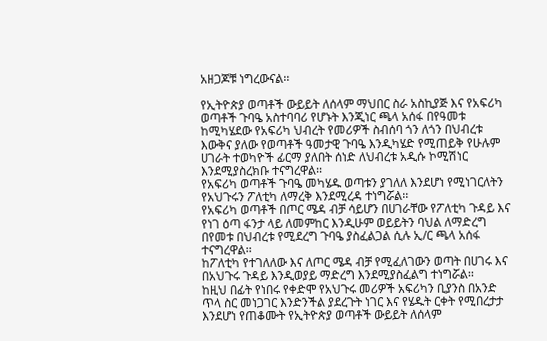አዘጋጆቹ ነግረውናል፡፡

የኢትዮጵያ ወጣቶች ውይይት ለሰላም ማህበር ስራ አስኪያጅ እና የአፍሪካ ወጣቶች ጉባዔ አስተባባሪ የሆኑት እንጂነር ጫላ አሰፋ በየዓመቱ ከሚካሄደው የአፍሪካ ህብረት የመሪዎች ስብሰባ ጎን ለጎን በህብረቱ እውቅና ያለው የወጣቶች ዓመታዊ ጉባዔ እንዲካሄድ የሚጠይቅ የሁሉም ሀገራት ተወካዮች ፊርማ ያለበት ሰነድ ለህብረቱ አዲሱ ኮሚሽነር እንደሚያስረክቡ ተናግረዋል፡፡
የአፍሪካ ወጣቶች ጉባዔ መካሄዱ ወጣቱን ያገለለ እንደሆነ የሚነገርለትን የአህጉሩን ፖለቲካ ለማረቅ እንደሚረዳ ተነግሯል፡፡
የአፍሪካ ወጣቶች በጦር ሜዳ ብቻ ሳይሆን በሀገራቸው የፖለቲካ ጉዳይ እና የነገ ዕጣ ፋንታ ላይ ለመምከር እንዲሁም ወይይትን ባህል ለማድረግ በየመቱ በህብረቱ የሚደረግ ጉባዔ ያስፈልጋል ሲሉ ኢ/ር ጫላ አሰፋ ተናግረዋል፡፡
ከፖለቲካ የተገለለው እና ለጦር ሜዳ ብቻ የሚፈለገውን ወጣት በሀገሩ እና በአህጉሩ ጉዳይ እንዲወያይ ማድረግ እንደሚያስፈልግ ተነግሯል፡፡
ከዚህ በፊት የነበሩ የቀድሞ የአህጉሩ መሪዎች አፍሪካን ቢያንስ በአንድ ጥላ ስር መነጋገር እንድንችል ያደረጉት ነገር እና የሄዱት ርቀት የሚበረታታ እንደሆነ የጠቆሙት የኢትዮጵያ ወጣቶች ውይይት ለሰላም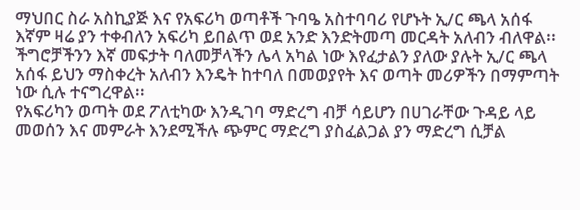ማህበር ስራ አስኪያጅ እና የአፍሪካ ወጣቶች ጉባዔ አስተባባሪ የሆኑት ኢ/ር ጫላ አሰፋ እኛም ዛሬ ያን ተቀብለን አፍሪካ ይበልጥ ወደ አንድ እንድትመጣ መርዳት አለብን ብለዋል፡፡
ችግሮቻችንን እኛ መፍታት ባለመቻላችን ሌላ አካል ነው እየፈታልን ያለው ያሉት ኢ/ር ጫላ አሰፋ ይህን ማስቀረት አለብን እንዴት ከተባለ በመወያየት እና ወጣት መሪዎችን በማምጣት ነው ሲሉ ተናግረዋል፡፡
የአፍሪካን ወጣት ወደ ፖለቲካው እንዲገባ ማድረግ ብቻ ሳይሆን በሀገራቸው ጉዳይ ላይ መወሰን እና መምራት እንደሚችሉ ጭምር ማድረግ ያስፈልጋል ያን ማድረግ ሲቻል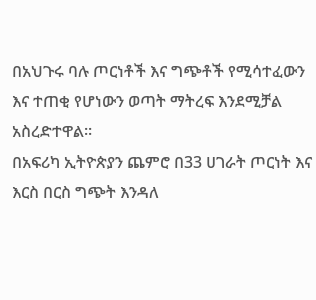በአህጉሩ ባሉ ጦርነቶች እና ግጭቶች የሚሳተፈውን እና ተጠቂ የሆነውን ወጣት ማትረፍ እንደሚቻል አስረድተዋል፡፡
በአፍሪካ ኢትዮጵያን ጨምሮ በ33 ሀገራት ጦርነት እና እርስ በርስ ግጭት እንዳለ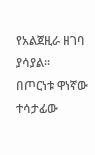የአልጀዚራ ዘገባ ያሳያል፡፡
በጦርነቱ ዋነኛው ተሳታፊው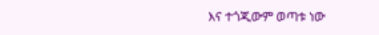እና ተጎጂውም ወጣቱ ነው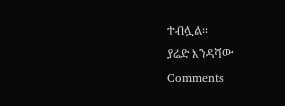ተብሏል፡፡
ያሬድ እንዳሻው
Comments